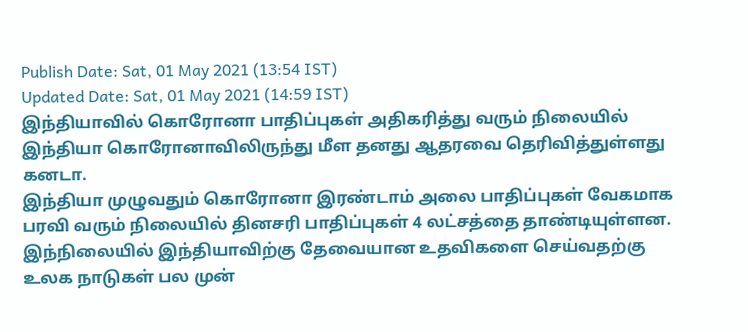Publish Date: Sat, 01 May 2021 (13:54 IST)
Updated Date: Sat, 01 May 2021 (14:59 IST)
இந்தியாவில் கொரோனா பாதிப்புகள் அதிகரித்து வரும் நிலையில் இந்தியா கொரோனாவிலிருந்து மீள தனது ஆதரவை தெரிவித்துள்ளது கனடா.
இந்தியா முழுவதும் கொரோனா இரண்டாம் அலை பாதிப்புகள் வேகமாக பரவி வரும் நிலையில் தினசரி பாதிப்புகள் 4 லட்சத்தை தாண்டியுள்ளன. இந்நிலையில் இந்தியாவிற்கு தேவையான உதவிகளை செய்வதற்கு உலக நாடுகள் பல முன்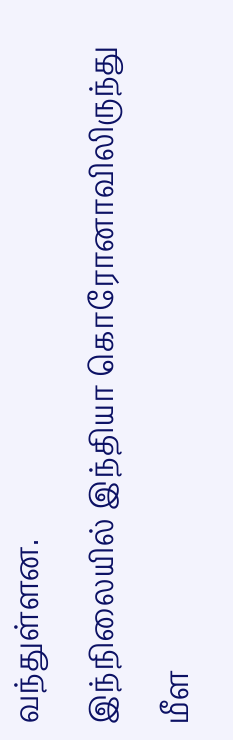வந்துள்ளன.
இந்நிலையில் இந்தியா கொரோனாவிலிருந்து மீள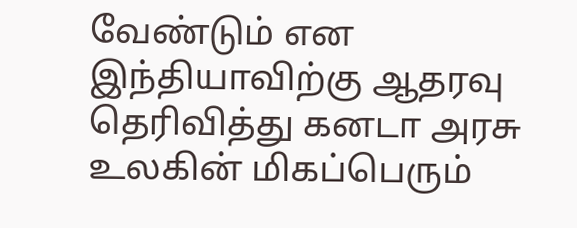வேண்டும் என இந்தியாவிற்கு ஆதரவு தெரிவித்து கனடா அரசு உலகின் மிகப்பெரும்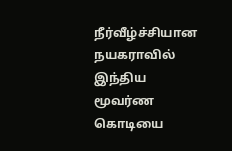நீர்வீழ்ச்சியான நயகராவில் இந்திய மூவர்ண கொடியை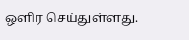ஒளிர செய்துள்ளது.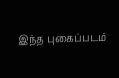இந்த புகைப்படம்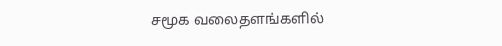சமூக வலைதளங்களில்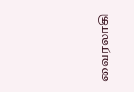வைரலாகி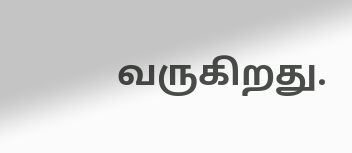வருகிறது.